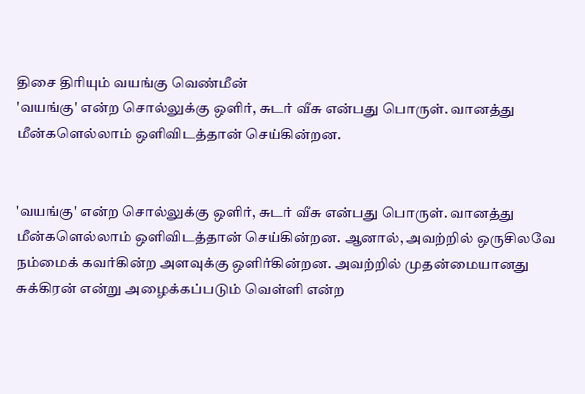திசை திரியும் வயங்கு வெண்மீன்
'வயங்கு' என்ற சொல்லுக்கு ஒளிர், சுடர் வீசு என்பது பொருள். வானத்து மீன்களெல்லாம் ஒளிவிடத்தான் செய்கின்றன.


'வயங்கு' என்ற சொல்லுக்கு ஒளிர், சுடர் வீசு என்பது பொருள். வானத்து மீன்களெல்லாம் ஒளிவிடத்தான் செய்கின்றன. ஆனால், அவற்றில் ஒருசிலவே நம்மைக் கவர்கின்ற அளவுக்கு ஒளிர்கின்றன. அவற்றில் முதன்மையானது சுக்கிரன் என்று அழைக்கப்படும் வெள்ளி என்ற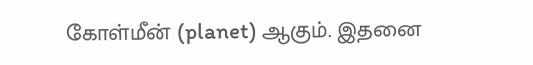கோள்மீன் (planet) ஆகும். இதனை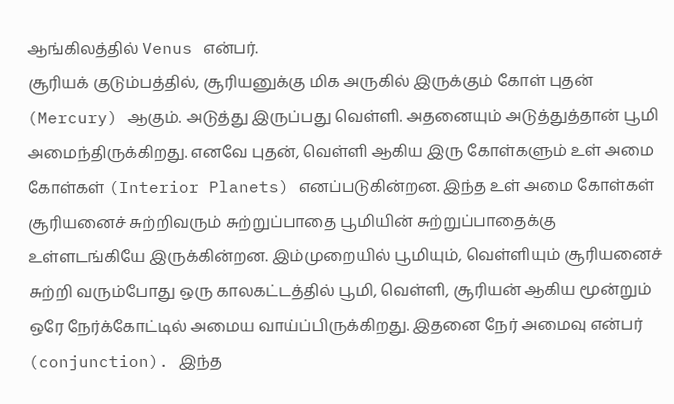ஆங்கிலத்தில் Venus என்பர்.
சூரியக் குடும்பத்தில், சூரியனுக்கு மிக அருகில் இருக்கும் கோள் புதன் (Mercury) ஆகும். அடுத்து இருப்பது வெள்ளி. அதனையும் அடுத்துத்தான் பூமி அமைந்திருக்கிறது. எனவே புதன், வெள்ளி ஆகிய இரு கோள்களும் உள் அமை கோள்கள் (Interior Planets) எனப்படுகின்றன. இந்த உள் அமை கோள்கள் சூரியனைச் சுற்றிவரும் சுற்றுப்பாதை பூமியின் சுற்றுப்பாதைக்கு உள்ளடங்கியே இருக்கின்றன. இம்முறையில் பூமியும், வெள்ளியும் சூரியனைச் சுற்றி வரும்போது ஒரு காலகட்டத்தில் பூமி, வெள்ளி, சூரியன் ஆகிய மூன்றும் ஒரே நேர்க்கோட்டில் அமைய வாய்ப்பிருக்கிறது. இதனை நேர் அமைவு என்பர் (conjunction). இந்த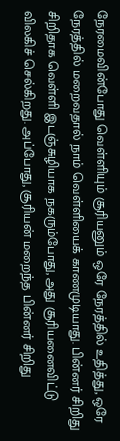நேரமைவின்போது வெள்ளியும் சூரியனும் ஒரே நேரத்தில் உதித்து, ஒரே நேரத்தில் மறைவதால் நாம் வெள்ளியைக் காணமுடியாது. பின்னர் சிறிது சிறிதாக வெள்ளி இடஞ்சுழியாக நகரும்போது, அது சூரியனைவிட்டு விலகிச் செல்கிறது. அப்போது, சூரியன் மறைந்த பின்னர் சிறிது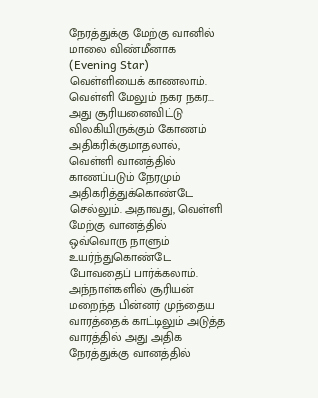நேரத்துக்கு மேற்கு வானில் மாலை விண்மீனாக (Evening Star) வெள்ளியைக் காணலாம். வெள்ளி மேலும் நகர நகர... அது சூரியனைவிட்டு விலகியிருக்கும் கோணம் அதிகரிக்குமாதலால், வெள்ளி வானத்தில் காணப்படும் நேரமும் அதிகரித்துக்கொண்டே செல்லும். அதாவது, வெள்ளி மேற்கு வானத்தில் ஒவ்வொரு நாளும் உயர்ந்துகொண்டே போவதைப் பார்க்கலாம்.
அந்நாள்களில் சூரியன் மறைந்த பின்னர் முந்தைய வாரத்தைக் காட்டிலும் அடுத்த வாரத்தில் அது அதிக நேரத்துக்கு வானத்தில்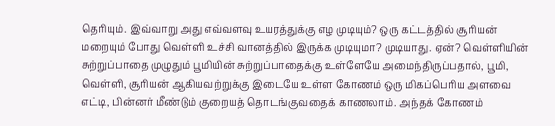தெரியும். இவ்வாறு அது எவ்வளவு உயரத்துக்கு எழ முடியும்? ஒரு கட்டத்தில் சூரியன் மறையும் போது வெள்ளி உச்சி வானத்தில் இருக்க முடியுமா? முடியாது. ஏன்? வெள்ளியின் சுற்றுப்பாதை முழுதும் பூமியின் சுற்றுப்பாதைக்கு உள்ளேயே அமைந்திருப்பதால், பூமி, வெள்ளி, சூரியன் ஆகியவற்றுக்கு இடையே உள்ள கோணம் ஒரு மிகப்பெரிய அளவை எட்டி, பின்னர் மீண்டும் குறையத் தொடங்குவதைக் காணலாம். அந்தக் கோணம்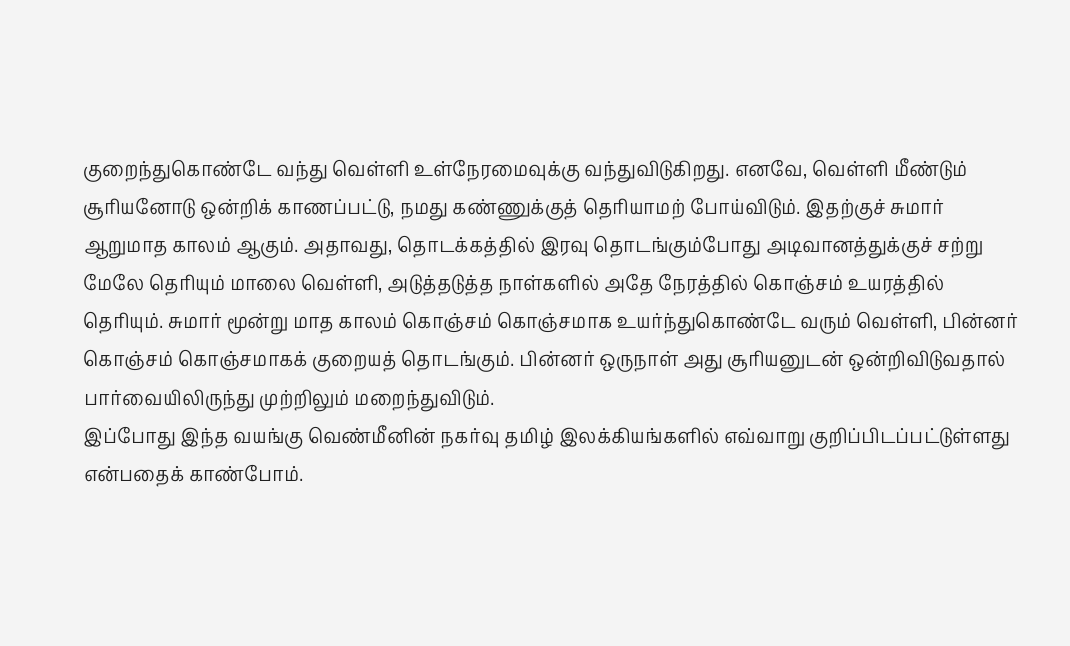குறைந்துகொண்டே வந்து வெள்ளி உள்நேரமைவுக்கு வந்துவிடுகிறது. எனவே, வெள்ளி மீண்டும் சூரியனோடு ஒன்றிக் காணப்பட்டு, நமது கண்ணுக்குத் தெரியாமற் போய்விடும். இதற்குச் சுமார் ஆறுமாத காலம் ஆகும். அதாவது, தொடக்கத்தில் இரவு தொடங்கும்போது அடிவானத்துக்குச் சற்று மேலே தெரியும் மாலை வெள்ளி, அடுத்தடுத்த நாள்களில் அதே நேரத்தில் கொஞ்சம் உயரத்தில் தெரியும். சுமார் மூன்று மாத காலம் கொஞ்சம் கொஞ்சமாக உயர்ந்துகொண்டே வரும் வெள்ளி, பின்னர் கொஞ்சம் கொஞ்சமாகக் குறையத் தொடங்கும். பின்னர் ஒருநாள் அது சூரியனுடன் ஒன்றிவிடுவதால் பார்வையிலிருந்து முற்றிலும் மறைந்துவிடும்.
இப்போது இந்த வயங்கு வெண்மீனின் நகர்வு தமிழ் இலக்கியங்களில் எவ்வாறு குறிப்பிடப்பட்டுள்ளது என்பதைக் காண்போம்.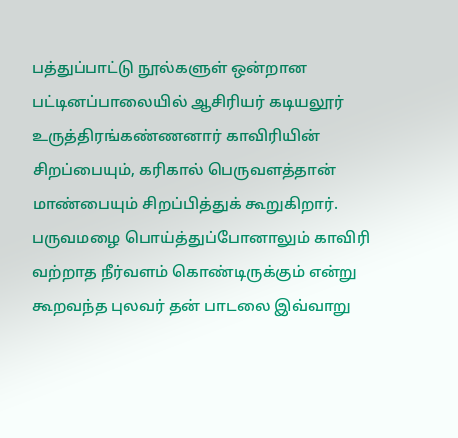பத்துப்பாட்டு நூல்களுள் ஒன்றான பட்டினப்பாலையில் ஆசிரியர் கடியலூர் உருத்திரங்கண்ணனார் காவிரியின் சிறப்பையும், கரிகால் பெருவளத்தான் மாண்பையும் சிறப்பித்துக் கூறுகிறார். பருவமழை பொய்த்துப்போனாலும் காவிரி வற்றாத நீர்வளம் கொண்டிருக்கும் என்று கூறவந்த புலவர் தன் பாடலை இவ்வாறு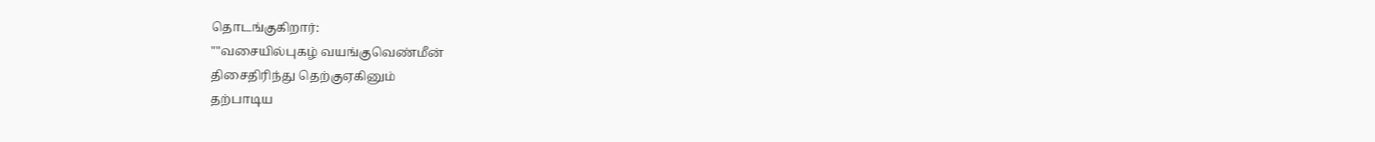தொடங்குகிறார்:
""வசையில்புகழ் வயங்குவெண்மீன்
திசைதிரிந்து தெற்குஏகினும்
தற்பாடிய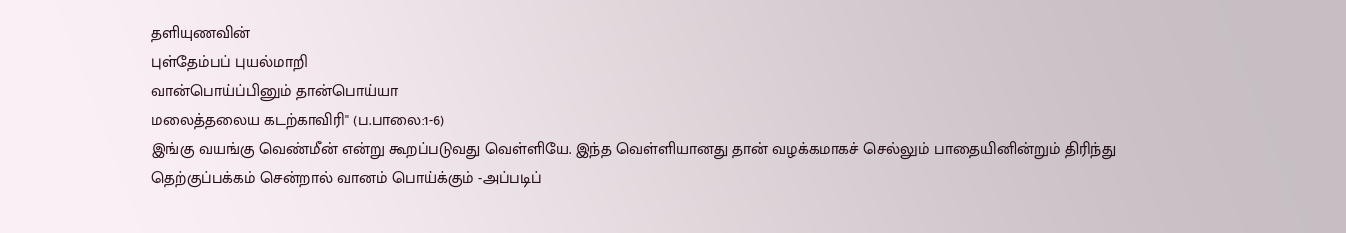தளியுணவின்
புள்தேம்பப் புயல்மாறி
வான்பொய்ப்பினும் தான்பொய்யா
மலைத்தலைய கடற்காவிரி'' (ப.பாலை:1-6)
இங்கு வயங்கு வெண்மீன் என்று கூறப்படுவது வெள்ளியே. இந்த வெள்ளியானது தான் வழக்கமாகச் செல்லும் பாதையினின்றும் திரிந்து தெற்குப்பக்கம் சென்றால் வானம் பொய்க்கும் -அப்படிப்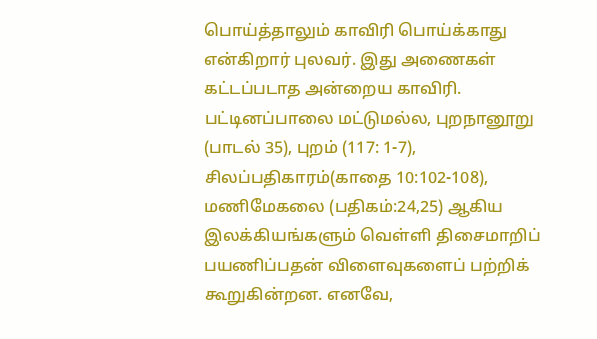பொய்த்தாலும் காவிரி பொய்க்காது என்கிறார் புலவர். இது அணைகள் கட்டப்படாத அன்றைய காவிரி.
பட்டினப்பாலை மட்டுமல்ல, புறநானூறு (பாடல் 35), புறம் (117: 1-7), சிலப்பதிகாரம்(காதை 10:102-108), மணிமேகலை (பதிகம்:24,25) ஆகிய இலக்கியங்களும் வெள்ளி திசைமாறிப் பயணிப்பதன் விளைவுகளைப் பற்றிக் கூறுகின்றன. எனவே,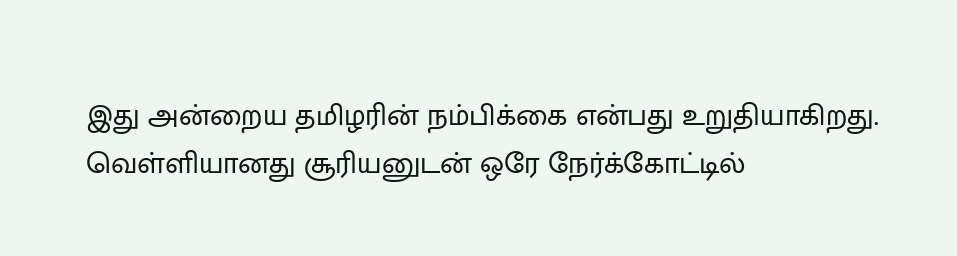இது அன்றைய தமிழரின் நம்பிக்கை என்பது உறுதியாகிறது.
வெள்ளியானது சூரியனுடன் ஒரே நேர்க்கோட்டில்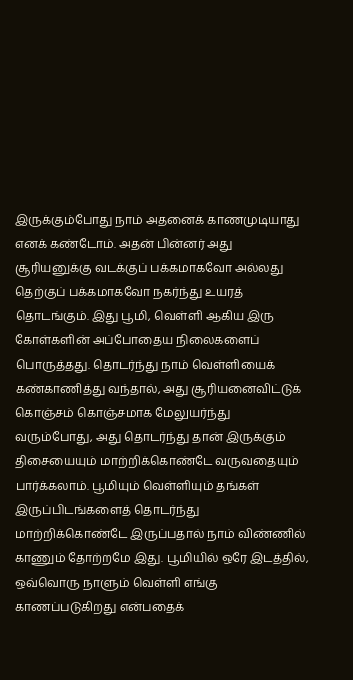இருக்கும்போது நாம் அதனைக் காணமுடியாது எனக் கண்டோம். அதன் பின்னர் அது சூரியனுக்கு வடக்குப் பக்கமாகவோ அல்லது தெற்குப் பக்கமாகவோ நகர்ந்து உயரத் தொடங்கும். இது பூமி, வெள்ளி ஆகிய இரு கோள்களின் அப்போதைய நிலைகளைப் பொருத்தது. தொடர்ந்து நாம் வெள்ளியைக் கண்காணித்து வந்தால், அது சூரியனைவிட்டுக் கொஞ்சம் கொஞ்சமாக மேலுயர்ந்து வரும்போது, அது தொடர்ந்து தான் இருக்கும் திசையையும் மாற்றிக்கொண்டே வருவதையும் பார்க்கலாம். பூமியும் வெள்ளியும் தங்கள் இருப்பிடங்களைத் தொடர்ந்து மாற்றிக்கொண்டே இருப்பதால் நாம் விண்ணில் காணும் தோற்றமே இது. பூமியில் ஒரே இடத்தில், ஒவ்வொரு நாளும் வெள்ளி எங்கு காணப்படுகிறது என்பதைக்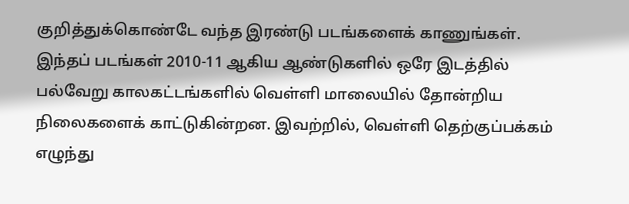குறித்துக்கொண்டே வந்த இரண்டு படங்களைக் காணுங்கள்.
இந்தப் படங்கள் 2010-11 ஆகிய ஆண்டுகளில் ஒரே இடத்தில் பல்வேறு காலகட்டங்களில் வெள்ளி மாலையில் தோன்றிய நிலைகளைக் காட்டுகின்றன. இவற்றில், வெள்ளி தெற்குப்பக்கம் எழுந்து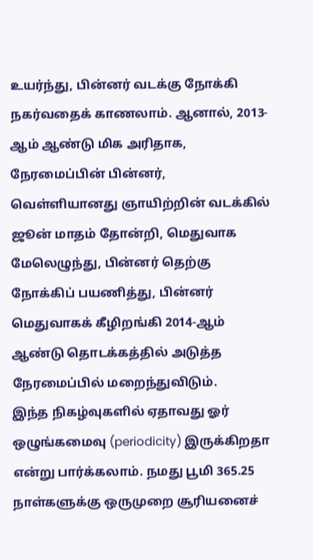உயர்ந்து, பின்னர் வடக்கு நோக்கி நகர்வதைக் காணலாம். ஆனால், 2013-ஆம் ஆண்டு மிக அரிதாக, நேரமைப்பின் பின்னர், வெள்ளியானது ஞாயிற்றின் வடக்கில் ஜூன் மாதம் தோன்றி, மெதுவாக மேலெழுந்து, பின்னர் தெற்கு நோக்கிப் பயணித்து, பின்னர் மெதுவாகக் கீழிறங்கி 2014-ஆம் ஆண்டு தொடக்கத்தில் அடுத்த நேரமைப்பில் மறைந்துவிடும்.
இந்த நிகழ்வுகளில் ஏதாவது ஓர் ஒழுங்கமைவு (periodicity) இருக்கிறதா என்று பார்க்கலாம். நமது பூமி 365.25 நாள்களுக்கு ஒருமுறை சூரியனைச்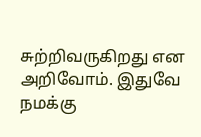சுற்றிவருகிறது என அறிவோம். இதுவே நமக்கு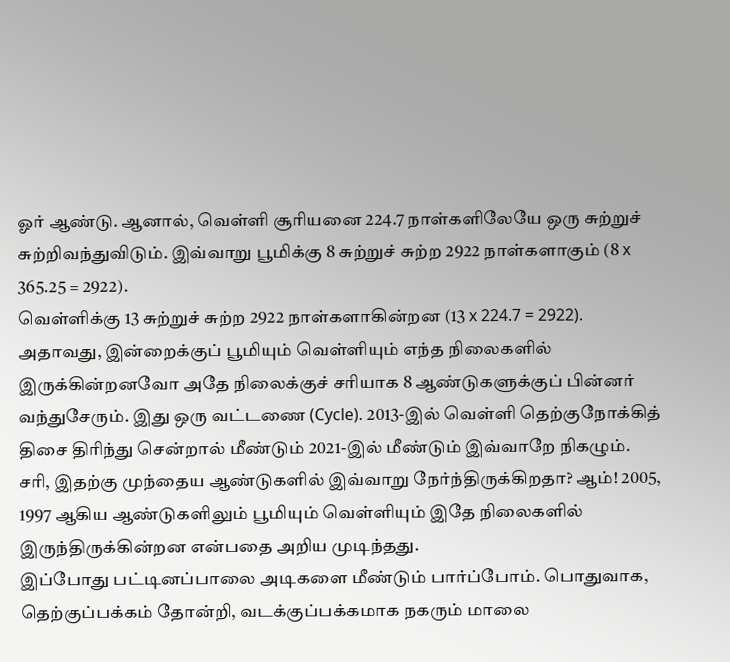ஓர் ஆண்டு. ஆனால், வெள்ளி சூரியனை 224.7 நாள்களிலேயே ஒரு சுற்றுச் சுற்றிவந்துவிடும். இவ்வாறு பூமிக்கு 8 சுற்றுச் சுற்ற 2922 நாள்களாகும் (8 x 365.25 = 2922).
வெள்ளிக்கு 13 சுற்றுச் சுற்ற 2922 நாள்களாகின்றன (13 x 224.7 = 2922). அதாவது, இன்றைக்குப் பூமியும் வெள்ளியும் எந்த நிலைகளில் இருக்கின்றனவோ அதே நிலைக்குச் சரியாக 8 ஆண்டுகளுக்குப் பின்னர் வந்துசேரும். இது ஒரு வட்டணை (Cycle). 2013-இல் வெள்ளி தெற்குநோக்கித் திசை திரிந்து சென்றால் மீண்டும் 2021-இல் மீண்டும் இவ்வாறே நிகழும். சரி, இதற்கு முந்தைய ஆண்டுகளில் இவ்வாறு நேர்ந்திருக்கிறதா? ஆம்! 2005, 1997 ஆகிய ஆண்டுகளிலும் பூமியும் வெள்ளியும் இதே நிலைகளில் இருந்திருக்கின்றன என்பதை அறிய முடிந்தது.
இப்போது பட்டினப்பாலை அடிகளை மீண்டும் பார்ப்போம். பொதுவாக, தெற்குப்பக்கம் தோன்றி, வடக்குப்பக்கமாக நகரும் மாலை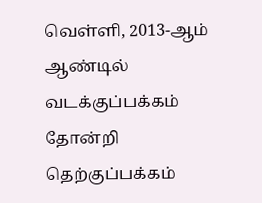வெள்ளி, 2013-ஆம் ஆண்டில் வடக்குப்பக்கம் தோன்றி தெற்குப்பக்கம்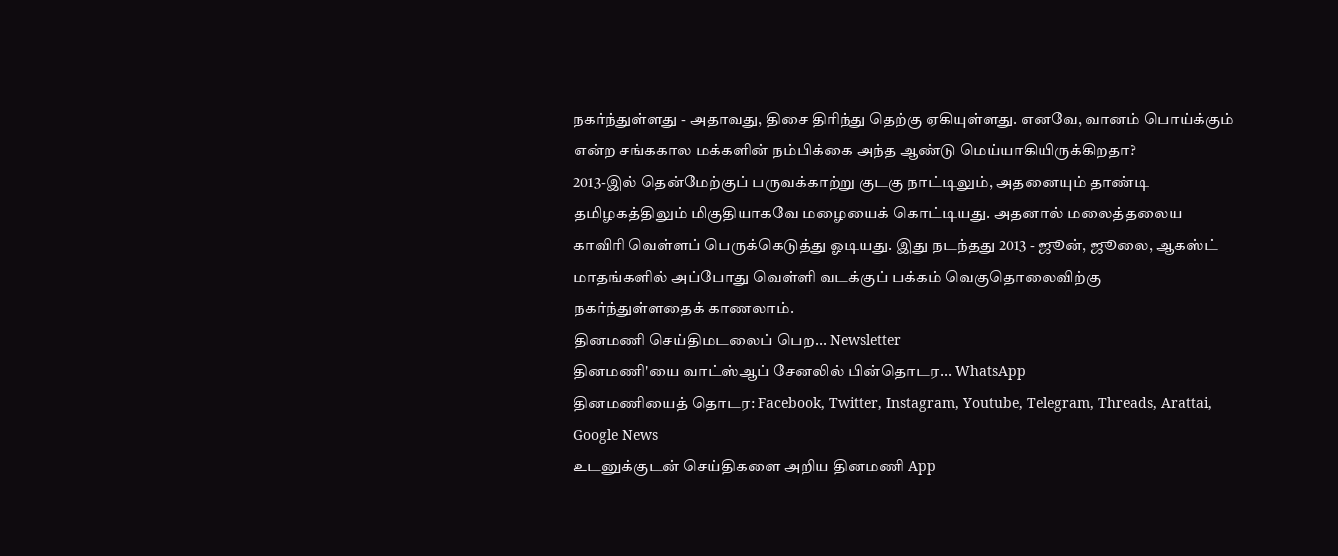நகர்ந்துள்ளது - அதாவது, திசை திரிந்து தெற்கு ஏகியுள்ளது. எனவே, வானம் பொய்க்கும் என்ற சங்ககால மக்களின் நம்பிக்கை அந்த ஆண்டு மெய்யாகியிருக்கிறதா?
2013-இல் தென்மேற்குப் பருவக்காற்று குடகு நாட்டிலும், அதனையும் தாண்டி தமிழகத்திலும் மிகுதியாகவே மழையைக் கொட்டியது. அதனால் மலைத்தலைய காவிரி வெள்ளப் பெருக்கெடுத்து ஓடியது. இது நடந்தது 2013 - ஜூன், ஜூலை, ஆகஸ்ட் மாதங்களில் அப்போது வெள்ளி வடக்குப் பக்கம் வெகுதொலைவிற்கு நகர்ந்துள்ளதைக் காணலாம்.
தினமணி செய்திமடலைப் பெற... Newsletter
தினமணி'யை வாட்ஸ்ஆப் சேனலில் பின்தொடர... WhatsApp
தினமணியைத் தொடர: Facebook, Twitter, Instagram, Youtube, Telegram, Threads, Arattai, Google News
உடனுக்குடன் செய்திகளை அறிய தினமணி App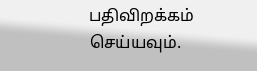பதிவிறக்கம் செய்யவும்.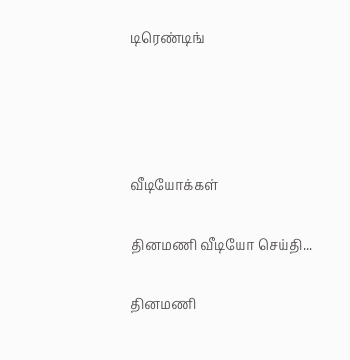டிரெண்டிங்




வீடியோக்கள்

தினமணி வீடியோ செய்தி...

தினமணி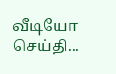வீடியோ செய்தி...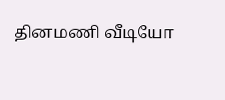தினமணி வீடியோ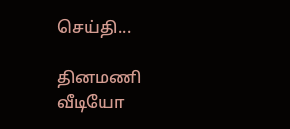செய்தி...

தினமணி வீடியோ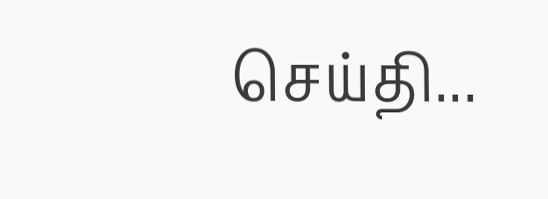செய்தி...